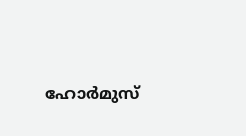ഹോർമുസ്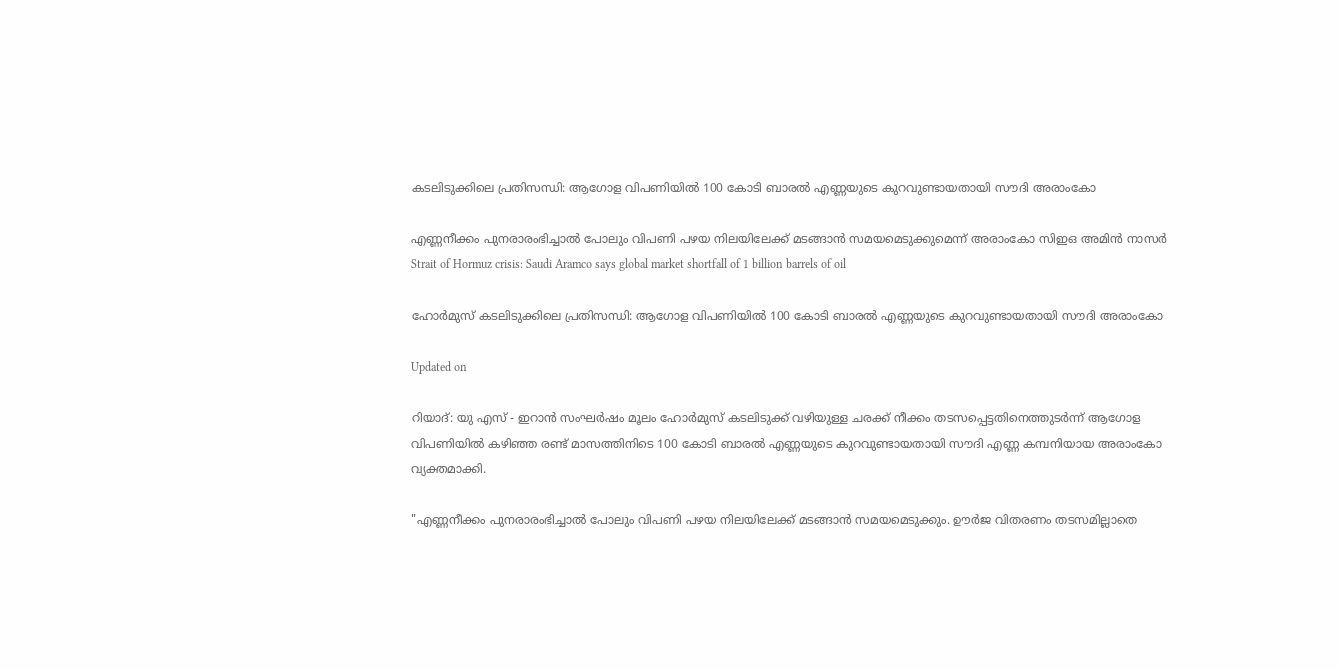കടലിടുക്കിലെ പ്രതിസന്ധി: ആഗോള വിപണിയിൽ 100 കോടി ബാരൽ എണ്ണയുടെ കുറവുണ്ടായതായി സൗദി അരാംകോ

എണ്ണനീക്കം പുനരാരംഭിച്ചാൽ പോലും വിപണി പഴയ നിലയിലേക്ക് മടങ്ങാൻ സമയമെടുക്കുമെന്ന് അരാംകോ സിഇഒ അമിൻ നാസർ
Strait of Hormuz crisis: Saudi Aramco says global market shortfall of 1 billion barrels of oil

ഹോർമുസ് കടലിടുക്കിലെ പ്രതിസന്ധി: ആഗോള വിപണിയിൽ 100 കോടി ബാരൽ എണ്ണയുടെ കുറവുണ്ടായതായി സൗദി അരാംകോ

Updated on

റിയാദ്: യു എസ് - ഇറാൻ സംഘർഷം മൂലം ഹോർമുസ് കടലിടുക്ക് വഴിയുള്ള ചരക്ക് നീക്കം തടസപ്പെട്ടതിനെത്തുടർന്ന് ആഗോള വിപണിയിൽ കഴിഞ്ഞ രണ്ട് മാസത്തിനിടെ 100 കോടി ബാരൽ എണ്ണയുടെ കുറവുണ്ടായതായി സൗദി എണ്ണ കമ്പനിയായ അരാംകോ വ്യക്തമാക്കി.

"എണ്ണനീക്കം പുനരാരംഭിച്ചാൽ പോലും വിപണി പഴയ നിലയിലേക്ക് മടങ്ങാൻ സമയമെടുക്കും. ഊർജ വിതരണം തടസമില്ലാതെ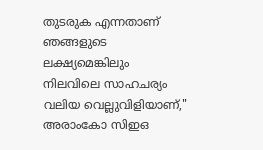തുടരുക എന്നതാണ് ഞങ്ങളുടെ ലക്ഷ്യമെങ്കിലും നിലവിലെ സാഹചര്യം വലിയ വെല്ലുവിളിയാണ്," അരാംകോ സിഇഒ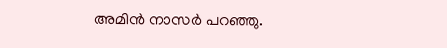അമിൻ നാസർ പറഞ്ഞു.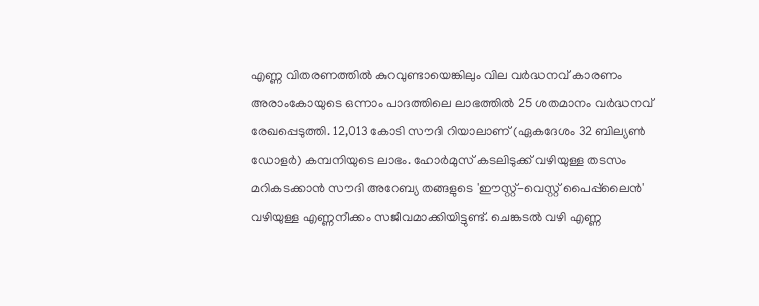എണ്ണ വിതരണത്തിൽ കുറവുണ്ടായെങ്കിലും വില വർദ്ധനവ് കാരണം അരാംകോയുടെ ഒന്നാം പാദത്തിലെ ലാഭത്തിൽ 25 ശതമാനം വർദ്ധനവ് രേഖപ്പെടുത്തി. 12,013 കോടി സൗദി റിയാലാണ് (ഏകദേശം 32 ബില്യൺ ഡോളർ) കമ്പനിയുടെ ലാഭം. ഹോർമുസ് കടലിടുക്ക് വഴിയുള്ള തടസം മറികടക്കാൻ സൗദി അറേബ്യ തങ്ങളുടെ 'ഈസ്റ്റ്-വെസ്റ്റ് പൈപ്പ്‌ലൈൻ' വഴിയുള്ള എണ്ണനീക്കം സജീവമാക്കിയിട്ടുണ്ട്. ചെങ്കടൽ വഴി എണ്ണ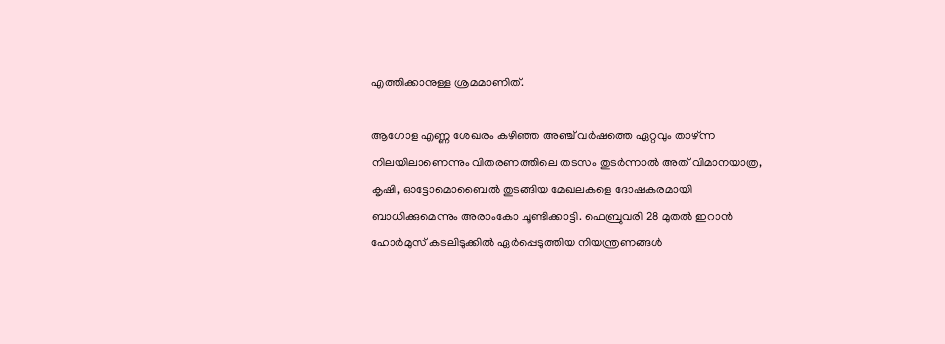എത്തിക്കാനുള്ള ശ്രമമാണിത്.

ആഗോള എണ്ണ ശേഖരം കഴിഞ്ഞ അഞ്ച് വർഷത്തെ ഏറ്റവും താഴ്ന്ന നിലയിലാണെന്നും വിതരണത്തിലെ തടസം തുടർന്നാൽ അത് വിമാനയാത്ര, കൃഷി, ഓട്ടോമൊബൈൽ തുടങ്ങിയ മേഖലകളെ ദോഷകരമായി ബാധിക്കുമെന്നും അരാംകോ ചൂണ്ടിക്കാട്ടി. ഫെബ്രുവരി 28 മുതൽ ഇറാൻ ഹോർമുസ് കടലിടുക്കിൽ ഏർപ്പെടുത്തിയ നിയന്ത്രണങ്ങൾ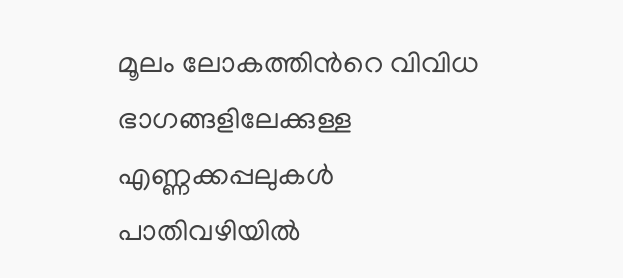മൂലം ലോകത്തിന്‍റെ വിവിധ ഭാഗങ്ങളിലേക്കുള്ള എണ്ണക്കപ്പലുകൾ പാതിവഴിയിൽ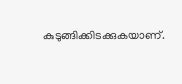കുടുങ്ങിക്കിടക്കുകയാണ്.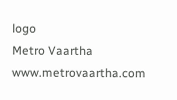logo
Metro Vaartha
www.metrovaartha.com